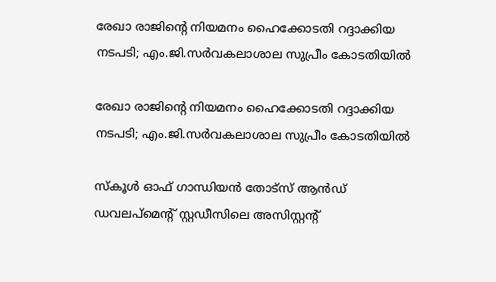രേഖാ രാജിന്‍റെ നിയമനം ഹൈക്കോടതി റദ്ദാക്കിയ നടപടി; എം.ജി.സർവകലാശാല സുപ്രീം കോടതിയില്‍

രേഖാ രാജിന്‍റെ നിയമനം ഹൈക്കോടതി റദ്ദാക്കിയ നടപടി; എം.ജി.സർവകലാശാല സുപ്രീം കോടതിയില്‍

സ്‌കൂള്‍ ഓഫ് ഗാന്ധിയന്‍ തോട്‌സ് ആന്‍ഡ് ഡവലപ്‌മെന്‍റ് സ്റ്റഡീസിലെ അസിസ്റ്റന്‍റ്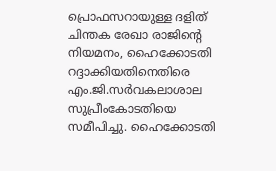പ്രൊഫസറായുള്ള ദളിത് ചിന്തക രേഖാ രാജിന്‍റെ നിയമനം, ഹൈക്കോടതി റദ്ദാക്കിയതിനെതിരെ എം.ജി.സര്‍വകലാശാല സുപ്രീംകോടതിയെ സമീപിച്ചു. ഹൈക്കോടതി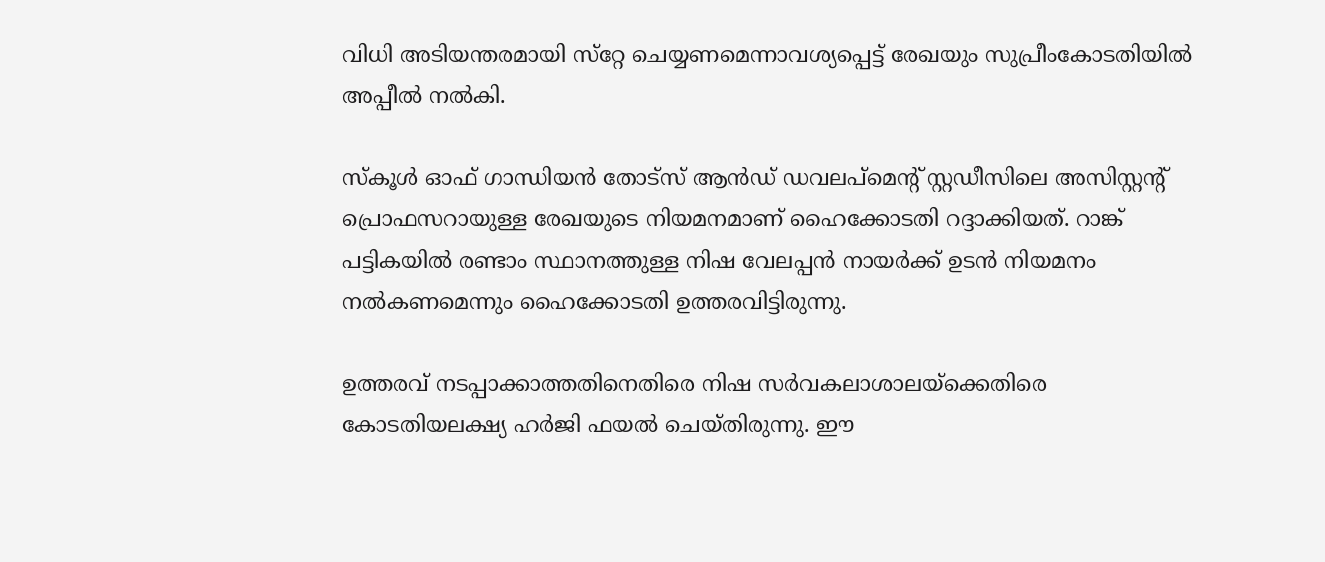വിധി അടിയന്തരമായി സ്‌റ്റേ ചെയ്യണമെന്നാവശ്യപ്പെട്ട് രേഖയും സുപ്രീംകോടതിയില്‍ അപ്പീല്‍ നല്‍കി.

സ്‌കൂള്‍ ഓഫ് ഗാന്ധിയന്‍ തോട്‌സ് ആന്‍ഡ് ഡവലപ്‌മെന്‍റ് സ്റ്റഡീസിലെ അസിസ്റ്റന്‍റ് പ്രൊഫസറായുള്ള രേഖയുടെ നിയമനമാണ് ഹൈക്കോടതി റദ്ദാക്കിയത്. റാങ്ക് പട്ടികയില്‍ രണ്ടാം സ്ഥാനത്തുള്ള നിഷ വേലപ്പന്‍ നായര്‍ക്ക് ഉടന്‍ നിയമനം നല്‍കണമെന്നും ഹൈക്കോടതി ഉത്തരവിട്ടിരുന്നു.

ഉത്തരവ് നടപ്പാക്കാത്തതിനെതിരെ നിഷ സര്‍വകലാശാലയ്‌ക്കെതിരെ കോടതിയലക്ഷ്യ ഹര്‍ജി ഫയല്‍ ചെയ്തിരുന്നു. ഈ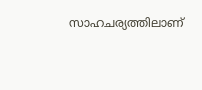സാഹചര്യത്തിലാണ്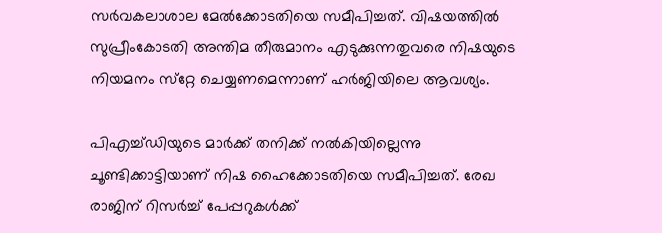സര്‍വകലാശാല മേല്‍ക്കോടതിയെ സമീപിച്ചത്. വിഷയത്തില്‍ സുപ്രീംകോടതി അന്തിമ തീരുമാനം എടുക്കുന്നതുവരെ നിഷയുടെ നിയമനം സ്‌റ്റേ ചെയ്യണമെന്നാണ് ഹര്‍ജിയിലെ ആവശ്യം.

പിഎച്ച്ഡിയുടെ മാര്‍ക്ക് തനിക്ക് നല്‍കിയില്ലെന്നു ചൂണ്ടിക്കാട്ടിയാണ് നിഷ ഹൈക്കോടതിയെ സമീപിച്ചത്. രേഖ രാജിന് റിസര്‍ച്ച് പേപ്പറുകള്‍ക്ക്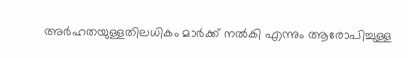അര്‍ഹതയുള്ളതിലധികം മാര്‍ക്ക് നല്‍കി എന്നും ആരോപിച്ചുള്ള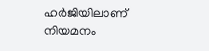ഹര്‍ജിയിലാണ് നിയമനം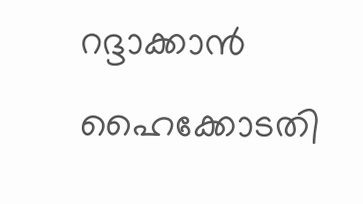റദ്ദാക്കാന്‍ ഹൈക്കോടതി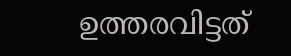ഉത്തരവിട്ടത്